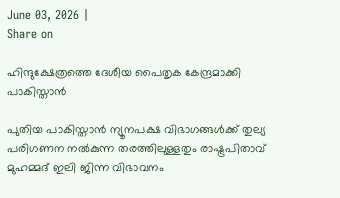June 03, 2026 |
Share on

ഹിന്ദുക്ഷേത്രത്തെ ദേശീയ പൈതൃക കേന്ദ്രമാക്കി പാകിസ്താന്‍

പുതിയ പാകിസ്താന്‍ ന്യൂനപക്ഷ വിഭാഗങ്ങള്‍ക്ക് തുല്യ പരിഗണന നല്‍കുന്ന തരത്തിലുള്ളതും രാഷ്ട്രപിതാവ് മുഹമ്മദ് ഇലി ജിന്ന വിഭാവനം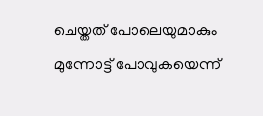ചെയ്തത് പോലെയുമാകും മുന്നോട്ട് പോവുകയെന്ന്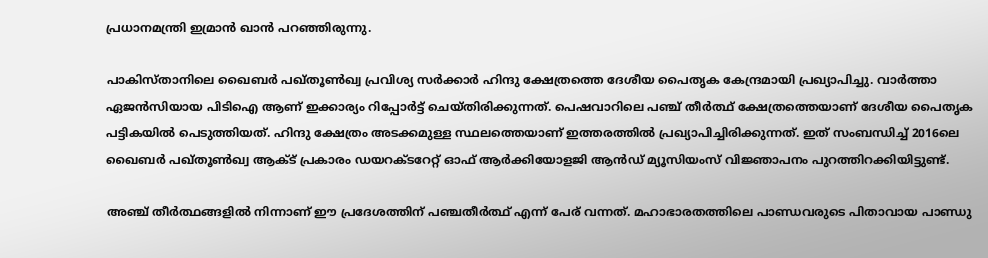പ്രധാനമന്ത്രി ഇമ്രാന്‍ ഖാന്‍ പറഞ്ഞിരുന്നു.

പാകിസ്താനിലെ ഖൈബര്‍ പഖ്തൂണ്‍ഖ്വ പ്രവിശ്യ സര്‍ക്കാര്‍ ഹിന്ദു ക്ഷേത്രത്തെ ദേശീയ പൈതൃക കേന്ദ്രമായി പ്രഖ്യാപിച്ചു. വാര്‍ത്താ ഏജന്‍സിയായ പിടിഐ ആണ് ഇക്കാര്യം റിപ്പോര്‍ട്ട് ചെയ്തിരിക്കുന്നത്. പെഷവാറിലെ പഞ്ച് തീര്‍ത്ഥ് ക്ഷേത്രത്തെയാണ് ദേശീയ പൈതൃക പട്ടികയില്‍ പെടുത്തിയത്. ഹിന്ദു ക്ഷേത്രം അടക്കമുള്ള സ്ഥലത്തെയാണ് ഇത്തരത്തില്‍ പ്രഖ്യാപിച്ചിരിക്കുന്നത്. ഇത് സംബന്ധിച്ച് 2016ലെ ഖൈബര്‍ പഖ്തൂണ്‍ഖ്വ ആക്ട് പ്രകാരം ഡയറക്ടറേറ്റ് ഓഫ് ആര്‍ക്കിയോളജി ആന്‍ഡ് മ്യൂസിയംസ് വിജ്ഞാപനം പുറത്തിറക്കിയിട്ടുണ്ട്.

അഞ്ച് തീര്‍ത്ഥങ്ങളില്‍ നിന്നാണ് ഈ പ്രദേശത്തിന് പഞ്ചതീര്‍ത്ഥ് എന്ന് പേര് വന്നത്. മഹാഭാരതത്തിലെ പാണ്ഡവരുടെ പിതാവായ പാണ്ഡു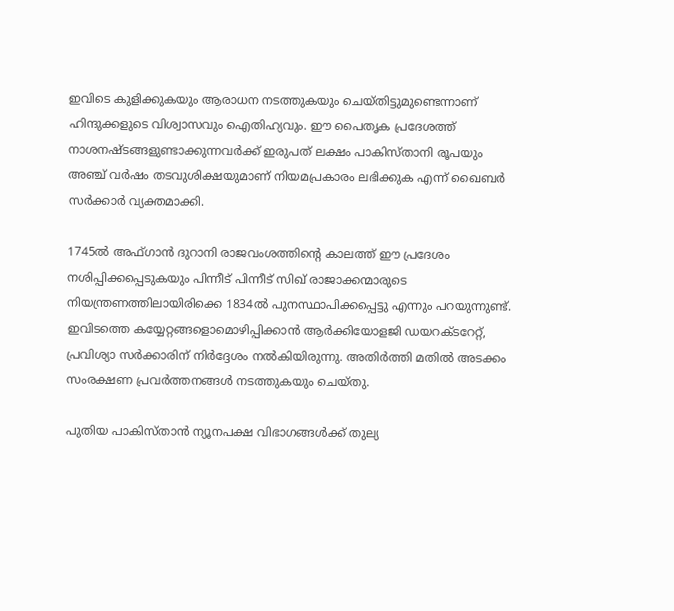ഇവിടെ കുളിക്കുകയും ആരാധന നടത്തുകയും ചെയ്തിട്ടുമുണ്ടെന്നാണ് ഹിന്ദുക്കളുടെ വിശ്വാസവും ഐതിഹ്യവും. ഈ പൈതൃക പ്രദേശത്ത് നാശനഷ്ടങ്ങളുണ്ടാക്കുന്നവര്‍ക്ക് ഇരുപത് ലക്ഷം പാകിസ്താനി രൂപയും അഞ്ച് വര്‍ഷം തടവുശിക്ഷയുമാണ് നിയമപ്രകാരം ലഭിക്കുക എന്ന് ഖൈബര്‍ സര്‍ക്കാര്‍ വ്യക്തമാക്കി.

1745ല്‍ അഫ്ഗാന്‍ ദുറാനി രാജവംശത്തിന്റെ കാലത്ത് ഈ പ്രദേശം നശിപ്പിക്കപ്പെടുകയും പിന്നീട് പിന്നീട് സിഖ് രാജാക്കന്മാരുടെ നിയന്ത്രണത്തിലായിരിക്കെ 1834ല്‍ പുനസ്ഥാപിക്കപ്പെട്ടു എന്നും പറയുന്നുണ്ട്. ഇവിടത്തെ കയ്യേറ്റങ്ങളൊമൊഴിപ്പിക്കാന്‍ ആര്‍ക്കിയോളജി ഡയറക്ടറേറ്റ്, പ്രവിശ്യാ സര്‍ക്കാരിന് നിര്‍ദ്ദേശം നല്‍കിയിരുന്നു. അതിര്‍ത്തി മതില്‍ അടക്കം സംരക്ഷണ പ്രവര്‍ത്തനങ്ങള്‍ നടത്തുകയും ചെയ്തു.

പുതിയ പാകിസ്താന്‍ ന്യൂനപക്ഷ വിഭാഗങ്ങള്‍ക്ക് തുല്യ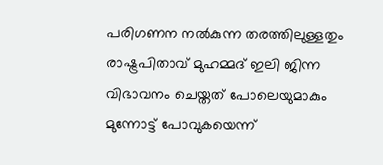പരിഗണന നല്‍കുന്ന തരത്തിലുള്ളതും രാഷ്ട്രപിതാവ് മുഹമ്മദ് ഇലി ജിന്ന വിഭാവനം ചെയ്തത് പോലെയുമാകും മുന്നോട്ട് പോവുകയെന്ന്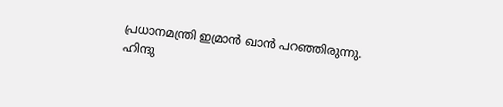പ്രധാനമന്ത്രി ഇമ്രാന്‍ ഖാന്‍ പറഞ്ഞിരുന്നു.
ഹിന്ദു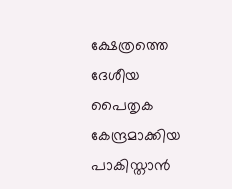ക്ഷേത്രത്തെ ദേശീയ പൈതൃക കേന്ദ്രമാക്കിയ പാകിസ്താന്‍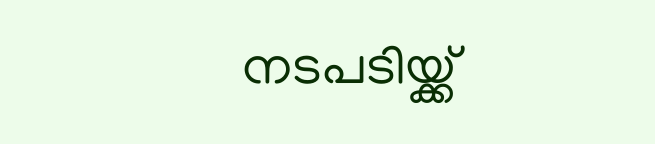നടപടിയ്ക്ക്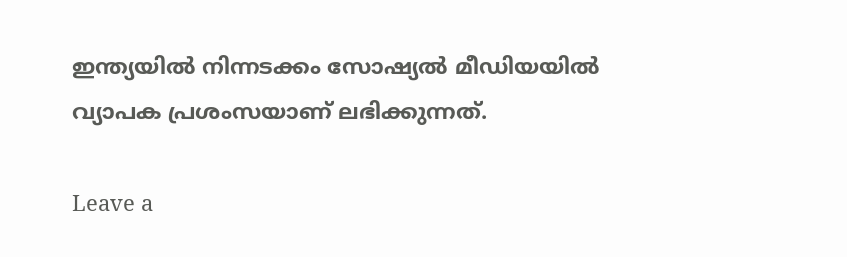ഇന്ത്യയില്‍ നിന്നടക്കം സോഷ്യല്‍ മീഡിയയില്‍ വ്യാപക പ്രശംസയാണ് ലഭിക്കുന്നത്.

Leave a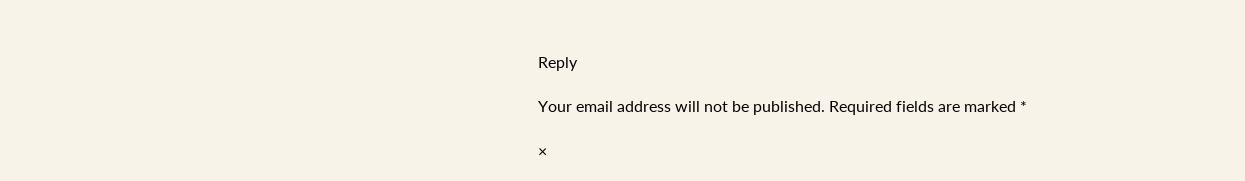Reply

Your email address will not be published. Required fields are marked *

×